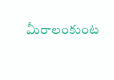మీరాలంకుంట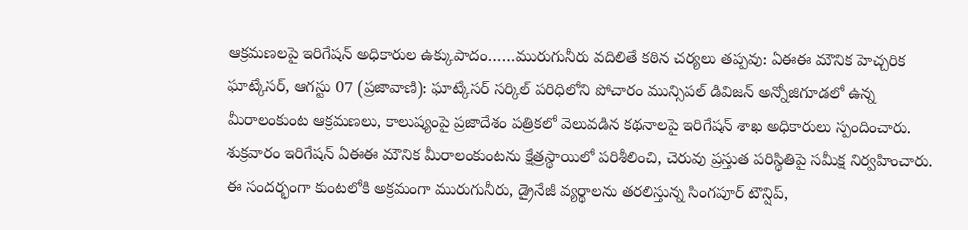ఆక్రమణలపై ఇరిగేషన్ అధికారుల ఉక్కుపాదం……మురుగునీరు వదిలితే కఠిన చర్యలు తప్పవు: ఏఈఈ మౌనిక హెచ్చరిక
ఘాట్కేసర్, ఆగస్టు 07 (ప్రజావాణి): ఘాట్కేసర్ సర్కిల్ పరిధిలోని పోచారం మున్సిపల్ డివిజన్ అన్నోజిగూడలో ఉన్న మీరాలంకుంట ఆక్రమణలు, కాలుష్యంపై ప్రజాదేశం పత్రికలో వెలువడిన కథనాలపై ఇరిగేషన్ శాఖ అధికారులు స్పందించారు. శుక్రవారం ఇరిగేషన్ ఏఈఈ మౌనిక మీరాలంకుంటను క్షేత్రస్థాయిలో పరిశీలించి, చెరువు ప్రస్తుత పరిస్థితిపై సమీక్ష నిర్వహించారు. ఈ సందర్భంగా కుంటలోకి అక్రమంగా మురుగునీరు, డ్రైనేజీ వ్యర్థాలను తరలిస్తున్న సింగపూర్ టౌన్షిప్,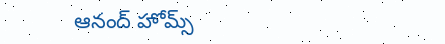ఆనంద్ హోమ్స్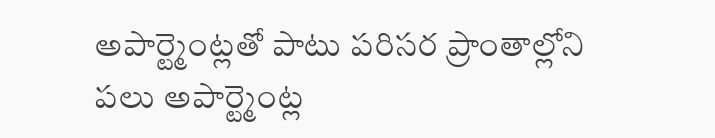అపార్ట్మెంట్లతో పాటు పరిసర ప్రాంతాల్లోని పలు అపార్ట్మెంట్ల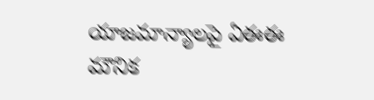యాజమాన్యాలపై ఏఈఈ మౌనిక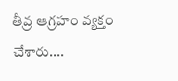తీవ్ర ఆగ్రహం వ్యక్తం చేశారు....